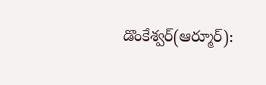డొంకేశ్వర్(ఆర్మూర్):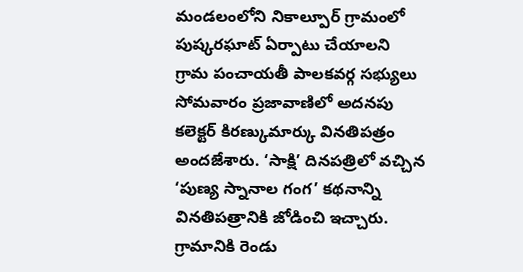మండలంలోని నికాల్పూర్ గ్రామంలో పుష్కరఘాట్ ఏర్పాటు చేయాలని గ్రామ పంచాయతీ పాలకవర్గ సభ్యులు సోమవారం ప్రజావాణిలో అదనపు కలెక్టర్ కిరణ్కుమార్కు వినతిపత్రం అందజేశారు. ‘సాక్షి’ దినపత్రిలో వచ్చిన ‘పుణ్య స్నానాల గంగ’ కథనాన్ని వినతిపత్రానికి జోడించి ఇచ్చారు. గ్రామానికి రెండు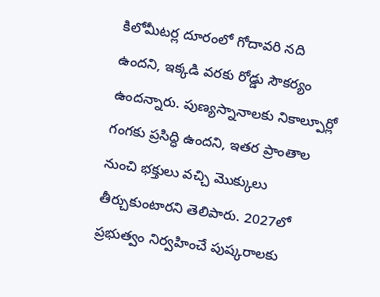కిలోమీటర్ల దూరంలో గోదావరి నది ఉందని, ఇక్కడి వరకు రోడ్డు సౌకర్యం ఉందన్నారు. పుణ్యస్నానాలకు నికాల్పూర్లో గంగకు ప్రసిద్ధి ఉందని, ఇతర ప్రాంతాల నుంచి భక్తులు వచ్చి మొక్కులు తీర్చుకుంటారని తెలిపారు. 2027లో ప్రభుత్వం నిర్వహించే పుష్కరాలకు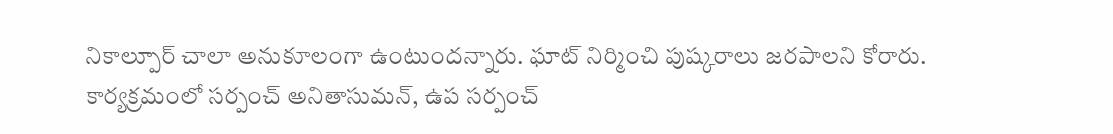నికాల్పూర్ చాలా అనుకూలంగా ఉంటుందన్నారు. ఘాట్ నిర్మించి పుష్కరాలు జరపాలని కోరారు. కార్యక్రమంలో సర్పంచ్ అనితాసుమన్, ఉప సర్పంచ్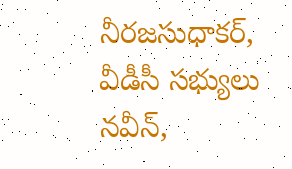నీరజసుధాకర్, వీడీసీ సభ్యులు నవీన్,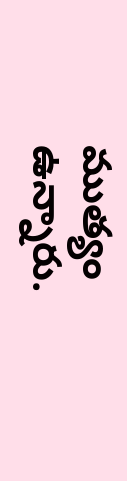ముత్యం ఉన్నారు.